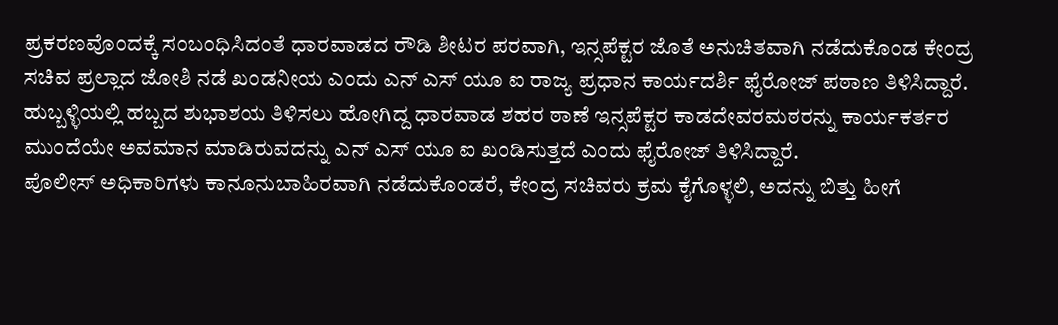ಪ್ರಕರಣವೊಂದಕ್ಕೆ ಸಂಬಂಧಿಸಿದಂತೆ ಧಾರವಾಡದ ರೌಡಿ ಶೀಟರ ಪರವಾಗಿ, ಇನ್ಸಪೆಕ್ಟರ ಜೊತೆ ಅನುಚಿತವಾಗಿ ನಡೆದುಕೊಂಡ ಕೇಂದ್ರ ಸಚಿವ ಪ್ರಲ್ಲಾದ ಜೋಶಿ ನಡೆ ಖಂಡನೀಯ ಎಂದು ಎನ್ ಎಸ್ ಯೂ ಐ ರಾಜ್ಯ ಪ್ರಧಾನ ಕಾರ್ಯದರ್ಶಿ ಫೈರೋಜ್ ಪಠಾಣ ತಿಳಿಸಿದ್ದಾರೆ.
ಹುಬ್ಬಳ್ಳಿಯಲ್ಲಿ ಹಬ್ಬದ ಶುಭಾಶಯ ತಿಳಿಸಲು ಹೋಗಿದ್ದ ಧಾರವಾಡ ಶಹರ ಠಾಣೆ ಇನ್ಸಪೆಕ್ಟರ ಕಾಡದೇವರಮಠರನ್ನು ಕಾರ್ಯಕರ್ತರ ಮುಂದೆಯೇ ಅವಮಾನ ಮಾಡಿರುವದನ್ನು ಎನ್ ಎಸ್ ಯೂ ಐ ಖಂಡಿಸುತ್ತದೆ ಎಂದು ಫೈರೋಜ್ ತಿಳಿಸಿದ್ದಾರೆ.
ಪೊಲೀಸ್ ಅಧಿಕಾರಿಗಳು ಕಾನೂನುಬಾಹಿರವಾಗಿ ನಡೆದುಕೊಂಡರೆ, ಕೇಂದ್ರ ಸಚಿವರು ಕ್ರಮ ಕೈಗೊಳ್ಳಲಿ, ಅದನ್ನು ಬಿತ್ತು ಹೀಗೆ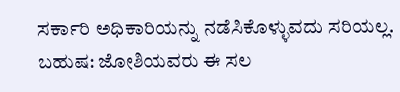ಸರ್ಕಾರಿ ಅಧಿಕಾರಿಯನ್ನು ನಡೆಸಿಕೊಳ್ಳುವದು ಸರಿಯಲ್ಲ. ಬಹುಷ: ಜೋಶಿಯವರು ಈ ಸಲ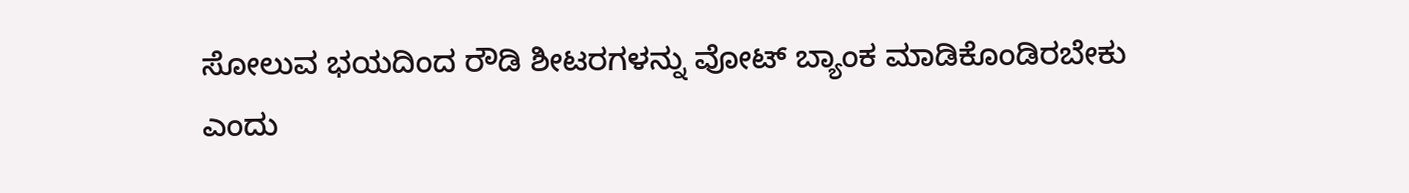ಸೋಲುವ ಭಯದಿಂದ ರೌಡಿ ಶೀಟರಗಳನ್ನು ವೋಟ್ ಬ್ಯಾಂಕ ಮಾಡಿಕೊಂಡಿರಬೇಕು ಎಂದು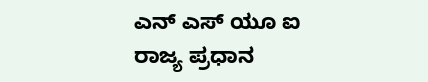ಎನ್ ಎಸ್ ಯೂ ಐ ರಾಜ್ಯ ಪ್ರಧಾನ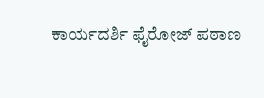ಕಾರ್ಯದರ್ಶಿ ಫೈರೋಜ್ ಪಠಾಣ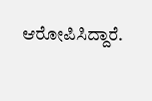ಆರೋಪಿಸಿದ್ದಾರೆ.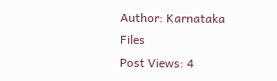Author: Karnataka Files
Post Views: 4